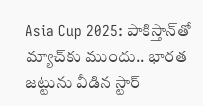Asia Cup 2025: పాకిస్తాన్‌తో మ్యాచ్‌కు ముందు.. భారత జట్టును వీడిన స్టార్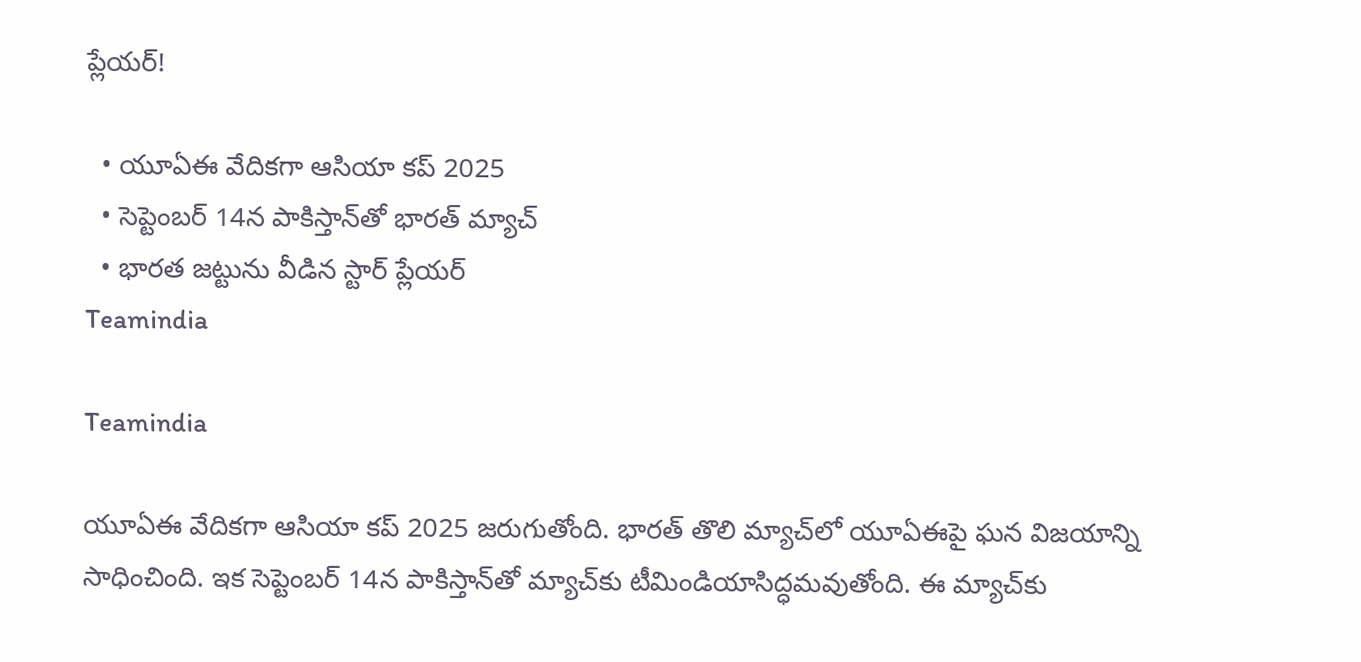ప్లేయర్!

  • యూఏఈ వేదికగా ఆసియా కప్ 2025
  • సెప్టెంబర్ 14న పాకిస్తాన్‌తో భారత్ మ్యాచ్‌
  • భారత జట్టును వీడిన స్టార్ ప్లేయర్
Teamindia

Teamindia

యూఏఈ వేదికగా ఆసియా కప్ 2025 జరుగుతోంది. భారత్ తొలి మ్యాచ్‌లో యూఏఈపై ఘన విజయాన్ని సాధించింది. ఇక సెప్టెంబర్ 14న పాకిస్తాన్‌తో మ్యాచ్‌కు టీమిండియాసిద్ధమవుతోంది. ఈ మ్యాచ్‌కు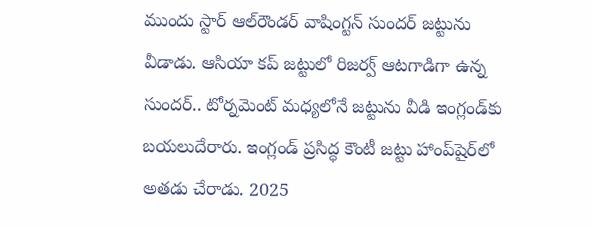ముందు స్టార్ ఆల్‌రౌండర్‌ వాషింగ్టన్ సుందర్ జట్టును వీడాడు. ఆసియా కప్ జట్టులో రిజర్వ్ ఆటగాడిగా ఉన్న సుందర్.. టోర్నమెంట్ మధ్యలోనే జట్టును వీడి ఇంగ్లండ్‌కు బయలుదేరారు. ఇంగ్లండ్‌ ప్రసిద్ధ కౌంటీ జట్టు హాంప్‌షైర్‌లో అతడు చేరాడు. 2025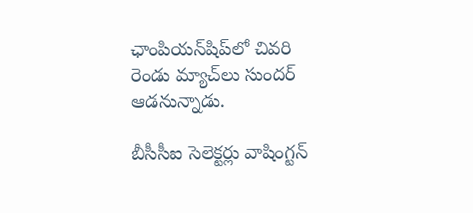ఛాంపియన్‌షిప్‌లో చివరి రెండు మ్యాచ్‌లు సుందర్ ఆడనున్నాడు.

బీసీసీఐ సెలెక్టర్లు వాషింగ్టన్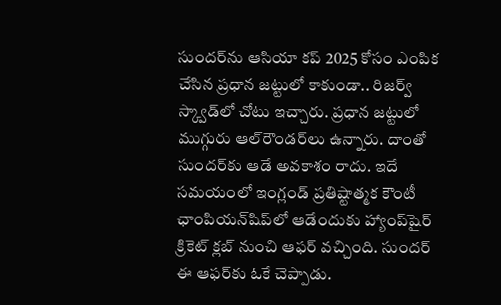సుందర్‌ను ఆసియా కప్ 2025 కోసం ఎంపిక చేసిన ప్రధాన జట్టులో కాకుండా.. రిజర్వ్ స్క్వాడ్‌లో చోటు ఇచ్చారు. ప్రధాన జట్టులో ముగ్గురు ఆల్‌రౌండర్‌లు ఉన్నారు. దాంతో సుందర్‌కు ఆడే అవకాశం రాదు. ఇదే సమయంలో ఇంగ్లండ్‌ ప్రతిష్టాత్మక కౌంటీ ఛాంపియన్‌షిప్‌లో ఆడేందుకు హ్యాంప్‌షైర్ క్రికెట్ క్లబ్ నుంచి ఆఫర్ వచ్చింది. సుందర్ ఈ ఆఫర్‌కు ఓకే చెప్పాడు.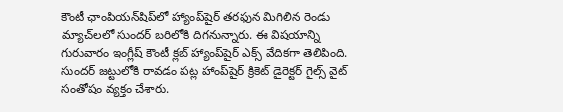కౌంటీ ఛాంపియన్‌షిప్‌లో హ్యాంప్‌షైర్ తరఫున మిగిలిన రెండు మ్యాచ్‌లలో సుందర్ బరిలోకి దిగనున్నారు. ఈ విషయాన్ని గురువారం ఇంగ్లీష్ కౌంటీ క్లబ్ హ్యాంప్‌షైర్ ఎక్స్ వేదికగా తెలిపింది. సుందర్ జట్టులోకి రావడం పట్ల హాంప్‌షైర్ క్రికెట్ డైరెక్టర్ గైల్స్ వైట్ సంతోషం వ్యక్తం చేశారు.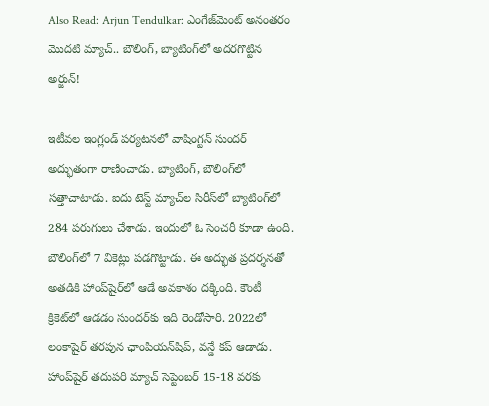Also Read: Arjun Tendulkar: ఎంగేజ్‌మెంట్ అనంతరం మొదటి మ్యాచ్.. బౌలింగ్, బ్యాటింగ్‌లో అదరగొట్టిన అర్జున్!

ఇటీవల ఇంగ్లండ్ పర్యటనలో వాషింగ్టన్ సుందర్ అద్భుతంగా రాణించాడు. బ్యాటింగ్, బౌలింగ్‌లో సత్తాచాటాడు. ఐదు టెస్ట్ మ్యాచ్‌ల సిరీస్‌లో బ్యాటింగ్‌లో 284 పరుగులు చేశాడు. ఇందులో ఓ సెంచరీ కూడా ఉంది. బౌలింగ్‌లో 7 వికెట్లు పడగొట్టాడు. ఈ అద్భుత ప్రదర్శనతో అతడికి హాంప్‌షైర్‌లో ఆడే అవకాశం దక్కింది. కౌంటీ క్రికెట్‌లో ఆడడం సుందర్‌కు ఇది రెండోసారి. 2022లో లంకాషైర్ తరపున ఛాంపియన్‌షిప్, వన్డే కప్ ఆడాడు. హాంప్‌షైర్ తదుపరి మ్యాచ్ సెప్టెంబర్ 15-18 వరకు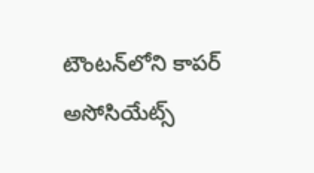టౌంటన్‌లోని కాపర్ అసోసియేట్స్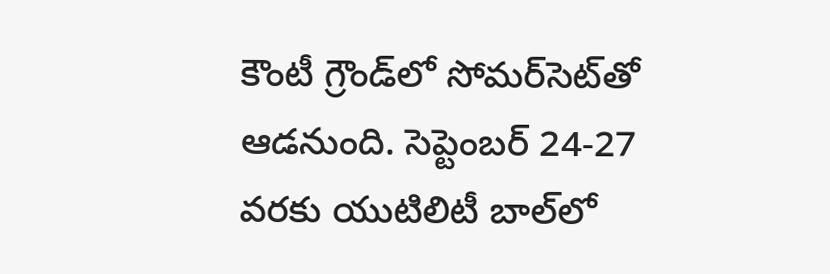కౌంటీ గ్రౌండ్‌లో సోమర్‌సెట్‌తో ఆడనుంది. సెప్టెంబర్ 24-27 వరకు యుటిలిటీ బాల్‌లో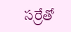సర్రేతో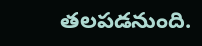తలపడనుంది.